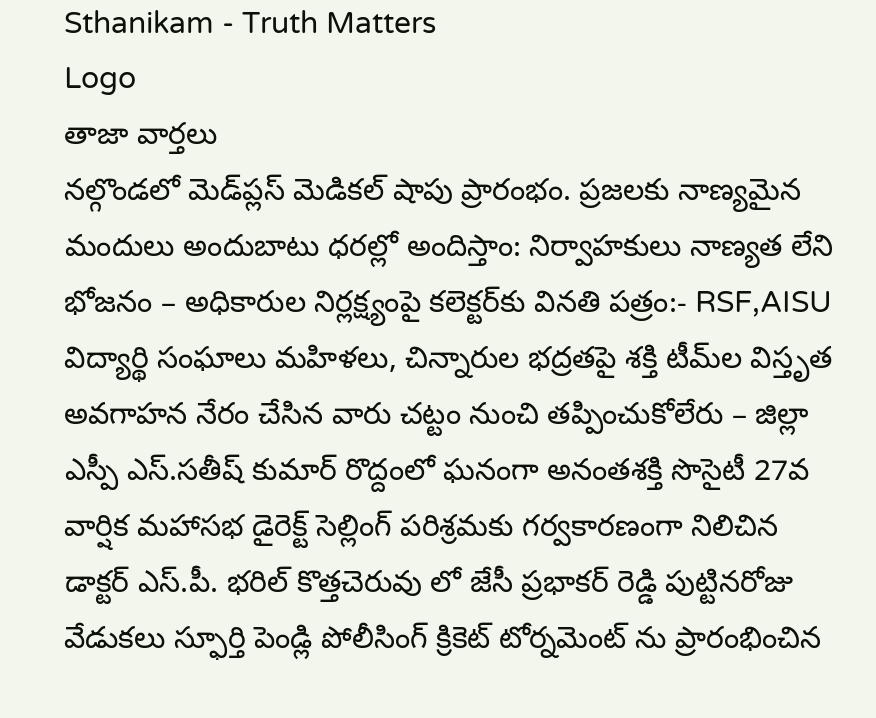Sthanikam - Truth Matters
Logo
తాజా వార్తలు
నల్గొండలో మెడ్‌ప్లస్ మెడికల్ షాపు ప్రారంభం. ప్రజలకు నాణ్యమైన మందులు అందుబాటు ధరల్లో అందిస్తాం: నిర్వాహకులు నాణ్యత లేని భోజనం – అధికారుల నిర్లక్ష్యంపై కలెక్టర్‌కు వినతి పత్రం:- RSF,AISU విద్యార్థి సంఘాలు మహిళలు, చిన్నారుల భద్రతపై శక్తి టీమ్‌ల విస్తృత అవగాహన నేరం చేసిన వారు చట్టం నుంచి తప్పించుకోలేరు – జిల్లా ఎస్పీ ఎస్.సతీష్ కుమార్ రొద్దంలో ఘనంగా అనంతశక్తి సొసైటీ 27వ వార్షిక మహాసభ డైరెక్ట్ సెల్లింగ్ పరిశ్రమకు గర్వకారణంగా నిలిచిన డాక్టర్ ఎస్.పీ. భరిల్ కొత్తచెరువు లో జేసీ ప్రభాకర్ రెడ్డి పుట్టినరోజు వేడుకలు స్ఫూర్తి పెండ్లి పోలీసింగ్ క్రికెట్ టోర్నమెంట్ ను ప్రారంభించిన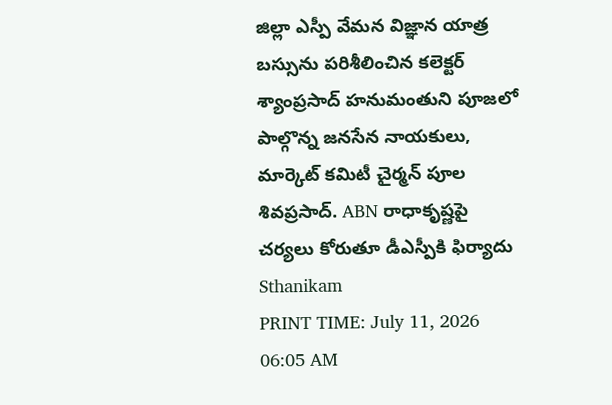జిల్లా ఎస్పీ వేమన విజ్ఞాన యాత్ర బస్సును పరిశీలించిన కలెక్టర్ శ్యాంప్రసాద్ హనుమంతుని పూజలో పాల్గొన్న జనసేన నాయకులు, మార్కెట్ కమిటీ చైర్మన్ పూల శివప్రసాద్. ABN రాధాకృష్ణపై చర్యలు కోరుతూ డీఎస్పీకి ఫిర్యాదు
Sthanikam
PRINT TIME: July 11, 2026 06:05 AM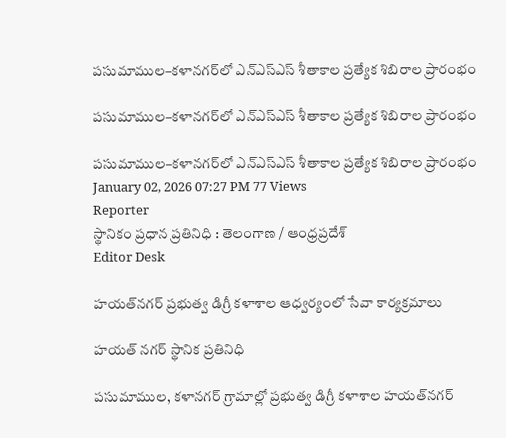పసుమాముల–కళానగర్‌లో ఎన్ఎస్ఎస్ శీతాకాల ప్రత్యేక శిబిరాల ప్రారంభం

పసుమాముల–కళానగర్‌లో ఎన్ఎస్ఎస్ శీతాకాల ప్రత్యేక శిబిరాల ప్రారంభం

పసుమాముల–కళానగర్‌లో ఎన్ఎస్ఎస్ శీతాకాల ప్రత్యేక శిబిరాల ప్రారంభం
January 02, 2026 07:27 PM 77 Views
Reporter
స్థానికం ప్రధాన ప్రతినిధి : తెలంగాణ / ఆంధ్రప్రదేశ్
Editor Desk

హయత్‌నగర్ ప్రభుత్వ డిగ్రీ కళాశాల ఆధ్వర్యంలో సేవా కార్యక్రమాలు

హయత్ నగర్ స్థానిక ప్రతినిధి

పసుమాముల, కళానగర్ గ్రామాల్లో ప్రభుత్వ డిగ్రీ కళాశాల హయత్‌నగర్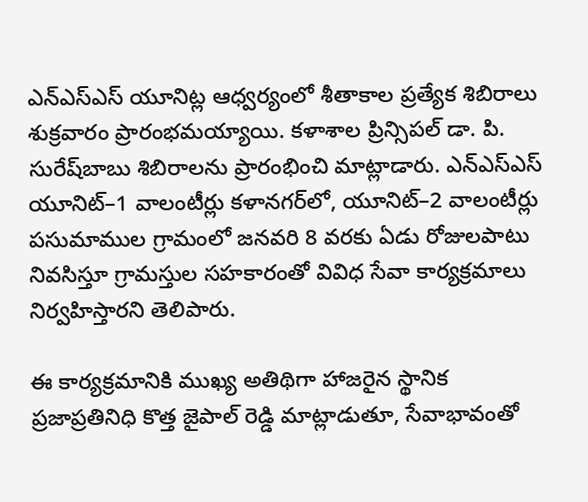ఎన్ఎస్ఎస్ యూనిట్ల ఆధ్వర్యంలో శీతాకాల ప్రత్యేక శిబిరాలు శుక్రవారం ప్రారంభమయ్యాయి. కళాశాల ప్రిన్సిపల్ డా. పి. సురేష్‌బాబు శిబిరాలను ప్రారంభించి మాట్లాడారు. ఎన్ఎస్ఎస్ యూనిట్–1 వాలంటీర్లు కళానగర్‌లో, యూనిట్–2 వాలంటీర్లు పసుమాముల గ్రామంలో జనవరి 8 వరకు ఏడు రోజులపాటు నివసిస్తూ గ్రామస్తుల సహకారంతో వివిధ సేవా కార్యక్రమాలు నిర్వహిస్తారని తెలిపారు.

ఈ కార్యక్రమానికి ముఖ్య అతిథిగా హాజరైన స్థానిక ప్రజాప్రతినిధి కొత్త జైపాల్ రెడ్డి మాట్లాడుతూ, సేవాభావంతో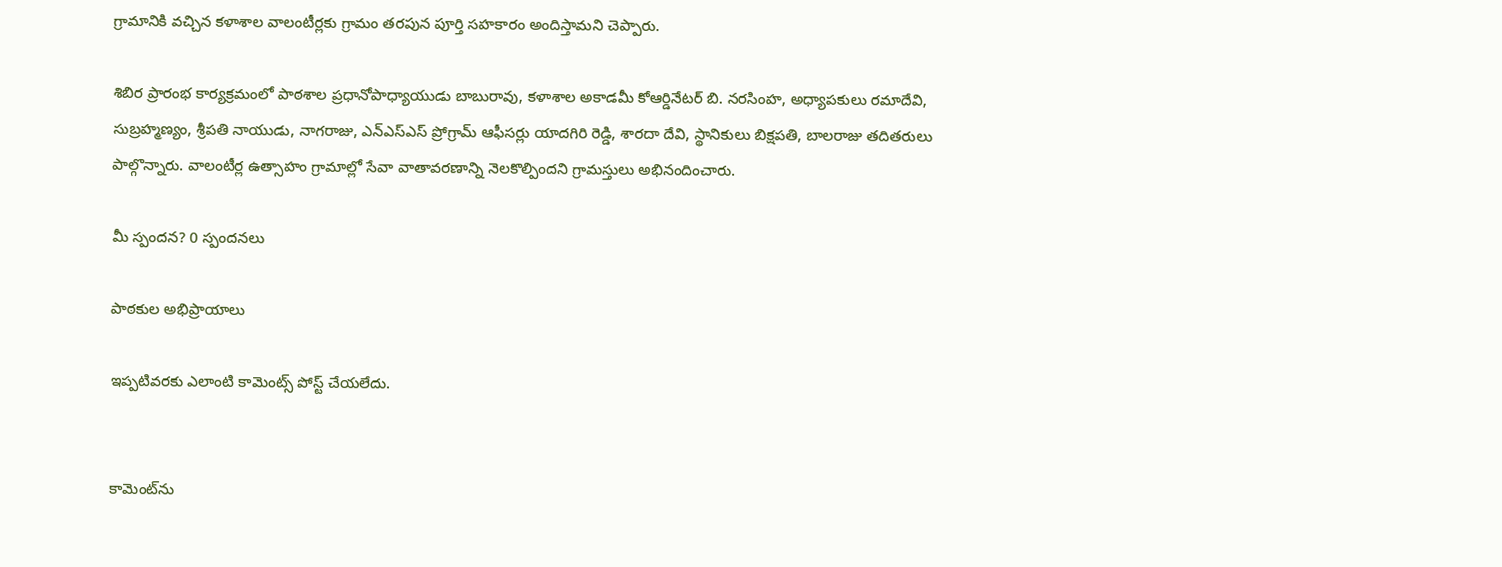గ్రామానికి వచ్చిన కళాశాల వాలంటీర్లకు గ్రామం తరపున పూర్తి సహకారం అందిస్తామని చెప్పారు.

శిబిర ప్రారంభ కార్యక్రమంలో పాఠశాల ప్రధానోపాధ్యాయుడు బాబురావు, కళాశాల అకాడమీ కోఆర్డినేటర్ బి. నరసింహ, అధ్యాపకులు రమాదేవి, సుబ్రహ్మణ్యం, శ్రీపతి నాయుడు, నాగరాజు, ఎన్ఎస్ఎస్ ప్రోగ్రామ్ ఆఫీసర్లు యాదగిరి రెడ్డి, శారదా దేవి, స్థానికులు బిక్షపతి, బాలరాజు తదితరులు పాల్గొన్నారు. వాలంటీర్ల ఉత్సాహం గ్రామాల్లో సేవా వాతావరణాన్ని నెలకొల్పిందని గ్రామస్తులు అభినందించారు.

మీ స్పందన? 0 స్పందనలు

పాఠకుల అభిప్రాయాలు

ఇప్పటివరకు ఎలాంటి కామెంట్స్ పోస్ట్ చేయలేదు.


కామెంట్‌ను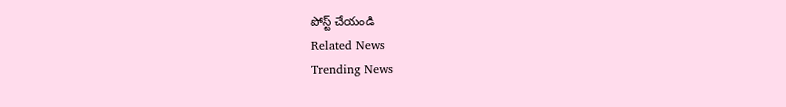పోస్ట్ చేయండి
Related News
Trending News